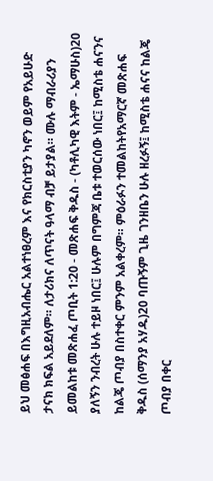ይህ መፅሐፍ በእግዚአብሔር አልተነፀረም እና የክርስቲያን ካኖን ወይም የአይሁድ ታናክ ክፍል አይደለም። ለታሪክና ለጥናት ዓላማ ብቻ ይታያል። ሙሉ ማብራሪያን ይመልከቱ መጽሐፈ ጦቢት 1:20 - መጽሐፍ ቅዱስ - (ካቶሊካዊ እትም - ኤማሁስ)20 ያለኝን ንብረት ሁሉ ተይዞ ነበር፤ ሁሉም በግምጃ ቤቱ ተወርሰው ነበር፤ ከሚስቴ ሐናንና ከልጄ ጦብያ በስተቀር ምንም አልቀረም። ምዕራፉን ተመልከትየአማርኛ መጽሐፍ ቅዱስ (ሰማንያ አሃዱ)20 ባጡኝም ጊዜ ገንዘቤን ሁሉ ዘረፉኝ፤ ከሚስቴ ሐናና ከልጄ ጦብያ በቀር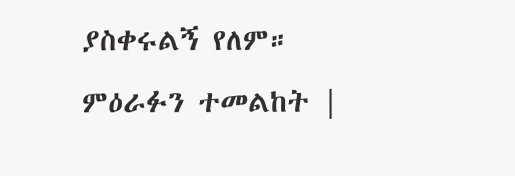ያስቀሩልኝ የለም። ምዕራፉን ተመልከት |